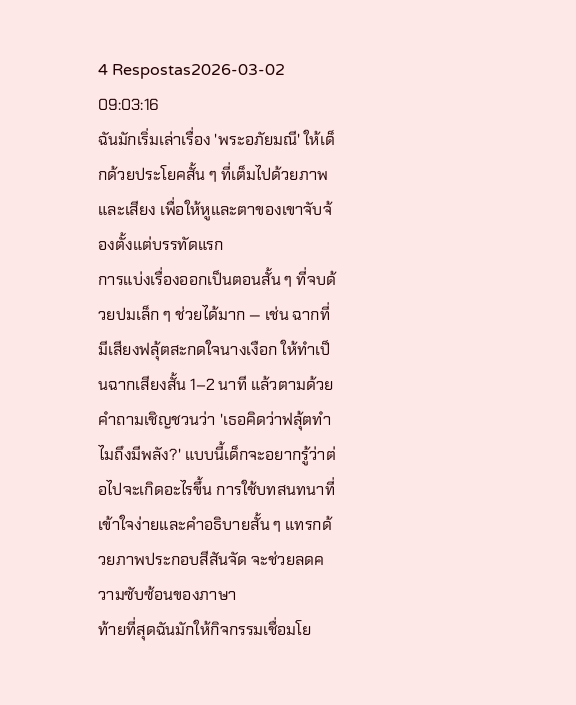4 Respostas2026-03-02 09:03:16
ฉันมักเริ่มเล่าเรื่อง 'พระอภัยมณี' ให้เด็กด้วยประโยคสั้น ๆ ที่เต็มไปด้วยภาพและเสียง เพื่อให้หูและตาของเขาจับจ้องตั้งแต่บรรทัดแรก
การแบ่งเรื่องออกเป็นตอนสั้น ๆ ที่จบด้วยปมเล็ก ๆ ช่วยได้มาก — เช่น ฉากที่มีเสียงฟลุ้ตสะกดใจนางเงือก ให้ทำเป็นฉากเสียงสั้น 1–2 นาที แล้วตามด้วยคำถามเชิญชวนว่า 'เธอคิดว่าฟลุ้ตทำไมถึงมีพลัง?' แบบนี้เด็กจะอยากรู้ว่าต่อไปจะเกิดอะไรขึ้น การใช้บทสนทนาที่เข้าใจง่ายและคำอธิบายสั้น ๆ แทรกด้วยภาพประกอบสีสันจัด จะช่วยลดความซับซ้อนของภาษา
ท้ายที่สุดฉันมักให้กิจกรรมเชื่อมโย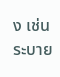ง เช่น ระบาย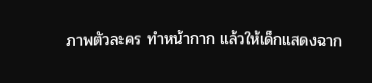ภาพตัวละคร ทำหน้ากาก แล้วให้เด็กแสดงฉาก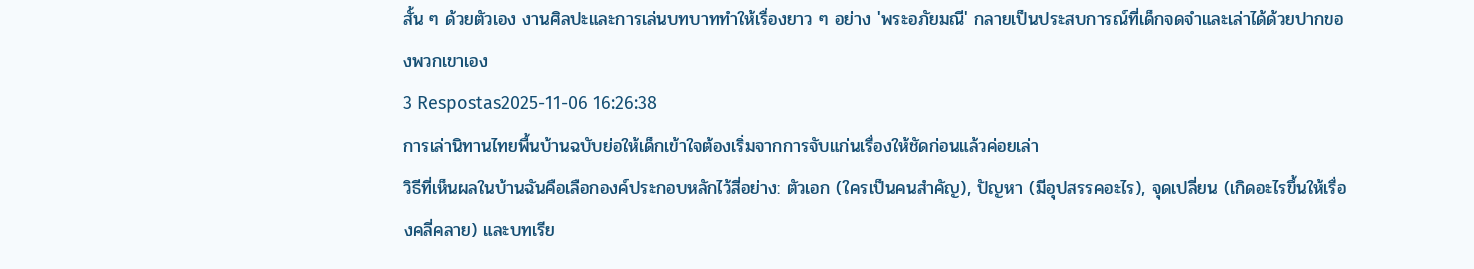สั้น ๆ ด้วยตัวเอง งานศิลปะและการเล่นบทบาททำให้เรื่องยาว ๆ อย่าง 'พระอภัยมณี' กลายเป็นประสบการณ์ที่เด็กจดจำและเล่าได้ด้วยปากของพวกเขาเอง
3 Respostas2025-11-06 16:26:38
การเล่านิทานไทยพื้นบ้านฉบับย่อให้เด็กเข้าใจต้องเริ่มจากการจับแก่นเรื่องให้ชัดก่อนแล้วค่อยเล่า
วิธีที่เห็นผลในบ้านฉันคือเลือกองค์ประกอบหลักไว้สี่อย่าง: ตัวเอก (ใครเป็นคนสำคัญ), ปัญหา (มีอุปสรรคอะไร), จุดเปลี่ยน (เกิดอะไรขึ้นให้เรื่องคลี่คลาย) และบทเรีย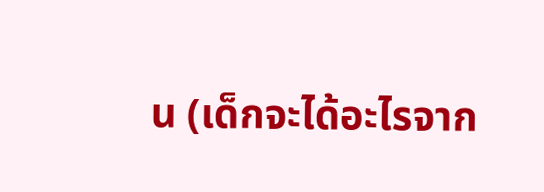น (เด็กจะได้อะไรจาก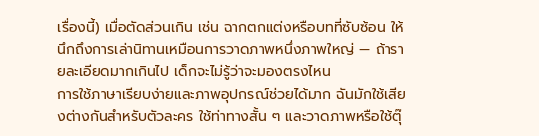เรื่องนี้) เมื่อตัดส่วนเกิน เช่น ฉากตกแต่งหรือบทที่ซับซ้อน ให้นึกถึงการเล่านิทานเหมือนการวาดภาพหนึ่งภาพใหญ่ — ถ้ารายละเอียดมากเกินไป เด็กจะไม่รู้ว่าจะมองตรงไหน
การใช้ภาษาเรียบง่ายและภาพอุปกรณ์ช่วยได้มาก ฉันมักใช้เสียงต่างกันสำหรับตัวละคร ใช้ท่าทางสั้น ๆ และวาดภาพหรือใช้ตุ๊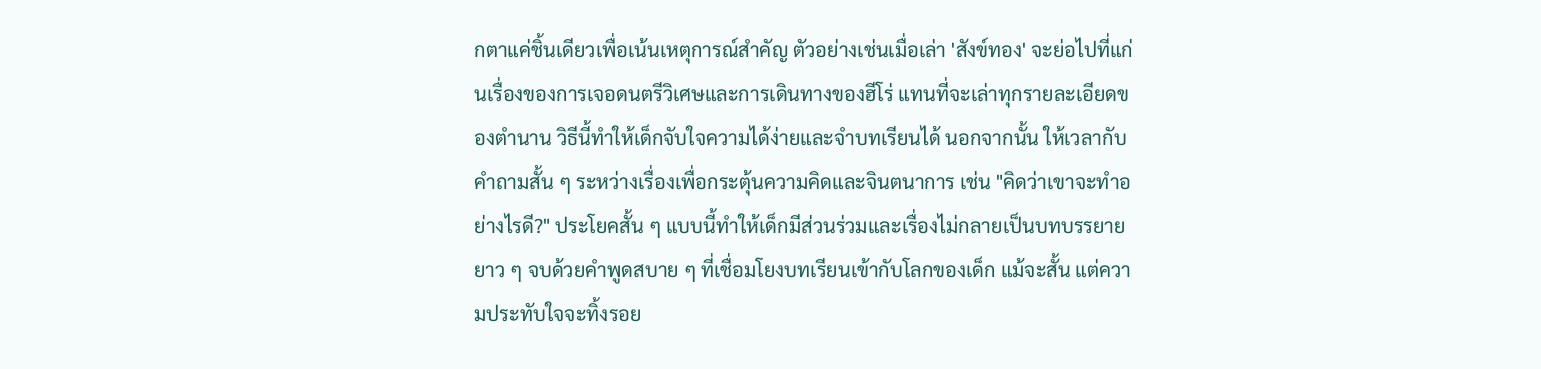กตาแค่ชิ้นเดียวเพื่อเน้นเหตุการณ์สำคัญ ตัวอย่างเช่นเมื่อเล่า 'สังข์ทอง' จะย่อไปที่แก่นเรื่องของการเจอดนตรีวิเศษและการเดินทางของฮีโร่ แทนที่จะเล่าทุกรายละเอียดของตำนาน วิธีนี้ทำให้เด็กจับใจความได้ง่ายและจำบทเรียนได้ นอกจากนั้น ให้เวลากับคำถามสั้น ๆ ระหว่างเรื่องเพื่อกระตุ้นความคิดและจินตนาการ เช่น "คิดว่าเขาจะทำอย่างไรดี?" ประโยคสั้น ๆ แบบนี้ทำให้เด็กมีส่วนร่วมและเรื่องไม่กลายเป็นบทบรรยายยาว ๆ จบด้วยคำพูดสบาย ๆ ที่เชื่อมโยงบทเรียนเข้ากับโลกของเด็ก แม้จะสั้น แต่ความประทับใจจะทิ้งรอย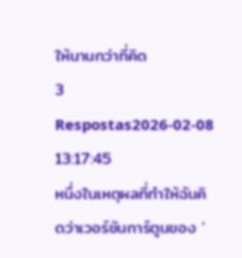ให้นานกว่าที่คิด
3 Respostas2026-02-08 13:17:45
หนึ่งในเหตุผลที่ทำให้ฉันคิดว่าเวอร์ชันการ์ตูนของ '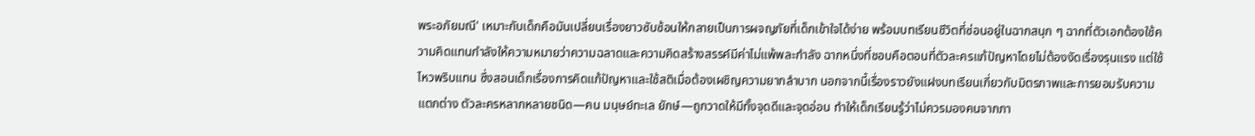พระอภัยมณี' เหมาะกับเด็กคือมันเปลี่ยนเรื่องยาวซับซ้อนให้กลายเป็นการผจญภัยที่เด็กเข้าใจได้ง่าย พร้อมบทเรียนชีวิตที่ซ่อนอยู่ในฉากสนุก ๆ ฉากที่ตัวเอกต้องใช้ความคิดแทนกำลังให้ความหมายว่าความฉลาดและความคิดสร้างสรรค์มีค่าไม่แพ้พละกำลัง ฉากหนึ่งที่ชอบคือตอนที่ตัวละครแก้ปัญหาโดยไม่ต้องงัดเรื่องรุนแรง แต่ใช้ไหวพริบแทน ซึ่งสอนเด็กเรื่องการคิดแก้ปัญหาและใช้สติเมื่อต้องเผชิญความยากลำบาก นอกจากนี้เรื่องราวยังแฝงบทเรียนเกี่ยวกับมิตรภาพและการยอมรับความแตกต่าง ตัวละครหลากหลายชนิด—คน มนุษย์ทะเล ยักษ์—ถูกวาดให้มีทั้งจุดดีและจุดอ่อน ทำให้เด็กเรียนรู้ว่าไม่ควรมองคนจากภา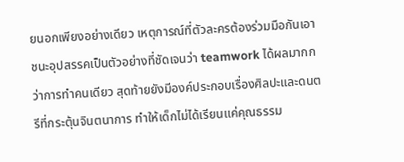ยนอกเพียงอย่างเดียว เหตุการณ์ที่ตัวละครต้องร่วมมือกันเอาชนะอุปสรรคเป็นตัวอย่างที่ชัดเจนว่า teamwork ได้ผลมากกว่าการทำคนเดียว สุดท้ายยังมีองค์ประกอบเรื่องศิลปะและดนตรีที่กระตุ้นจินตนาการ ทำให้เด็กไม่ได้เรียนแค่คุณธรรม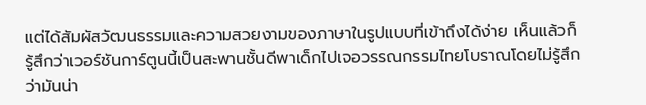แต่ได้สัมผัสวัฒนธรรมและความสวยงามของภาษาในรูปแบบที่เข้าถึงได้ง่าย เห็นแล้วก็รู้สึกว่าเวอร์ชันการ์ตูนนี้เป็นสะพานชั้นดีพาเด็กไปเจอวรรณกรรมไทยโบราณโดยไม่รู้สึกว่ามันน่า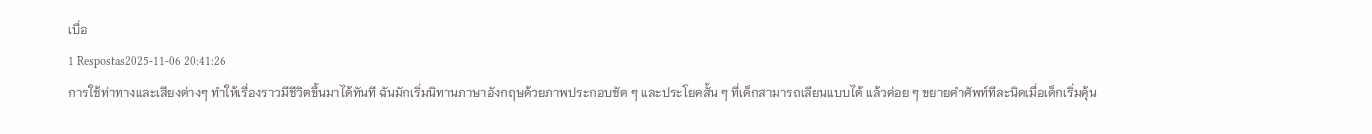เบื่อ
1 Respostas2025-11-06 20:41:26
การใช้ท่าทางและเสียงต่างๆ ทำให้เรื่องราวมีชีวิตขึ้นมาได้ทันที ฉันมักเริ่มนิทานภาษาอังกฤษด้วยภาพประกอบชัด ๆ และประโยคสั้น ๆ ที่เด็กสามารถเลียนแบบได้ แล้วค่อย ๆ ขยายคำศัพท์ทีละนิดเมื่อเด็กเริ่มคุ้น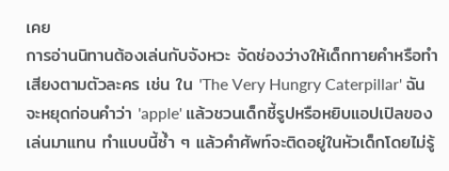เคย
การอ่านนิทานต้องเล่นกับจังหวะ จัดช่องว่างให้เด็กทายคำหรือทำเสียงตามตัวละคร เช่น ใน 'The Very Hungry Caterpillar' ฉันจะหยุดก่อนคำว่า 'apple' แล้วชวนเด็กชี้รูปหรือหยิบแอปเปิลของเล่นมาแทน ทำแบบนี้ซ้ำ ๆ แล้วคำศัพท์จะติดอยู่ในหัวเด็กโดยไม่รู้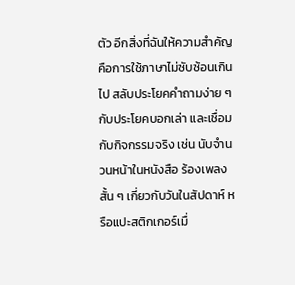ตัว อีกสิ่งที่ฉันให้ความสำคัญคือการใช้ภาษาไม่ซับซ้อนเกินไป สลับประโยคคำถามง่าย ๆ กับประโยคบอกเล่า และเชื่อมกับกิจกรรมจริง เช่น นับจำนวนหน้าในหนังสือ ร้องเพลงสั้น ๆ เกี่ยวกับวันในสัปดาห์ หรือแปะสติกเกอร์เมื่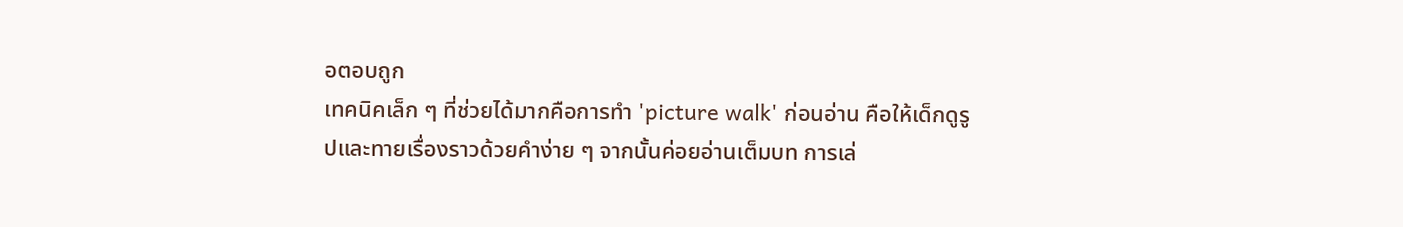อตอบถูก
เทคนิคเล็ก ๆ ที่ช่วยได้มากคือการทำ 'picture walk' ก่อนอ่าน คือให้เด็กดูรูปและทายเรื่องราวด้วยคำง่าย ๆ จากนั้นค่อยอ่านเต็มบท การเล่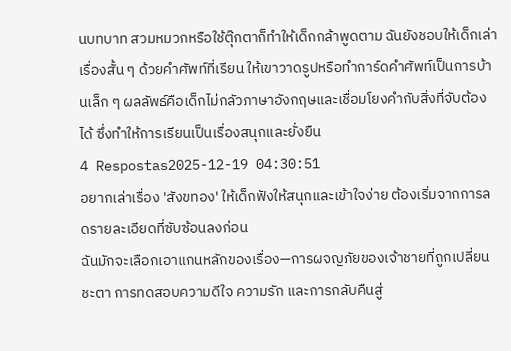นบทบาท สวมหมวกหรือใช้ตุ๊กตาก็ทำให้เด็กกล้าพูดตาม ฉันยังชอบให้เด็กเล่าเรื่องสั้น ๆ ด้วยคำศัพท์ที่เรียน ให้เขาวาดรูปหรือทำการ์ดคำศัพท์เป็นการบ้านเล็ก ๆ ผลลัพธ์คือเด็กไม่กลัวภาษาอังกฤษและเชื่อมโยงคำกับสิ่งที่จับต้องได้ ซึ่งทำให้การเรียนเป็นเรื่องสนุกและยั่งยืน
4 Respostas2025-12-19 04:30:51
อยากเล่าเรื่อง 'สังขทอง' ให้เด็กฟังให้สนุกและเข้าใจง่าย ต้องเริ่มจากการลดรายละเอียดที่ซับซ้อนลงก่อน
ฉันมักจะเลือกเอาแกนหลักของเรื่อง—การผจญภัยของเจ้าชายที่ถูกเปลี่ยนชะตา การทดสอบความดีใจ ความรัก และการกลับคืนสู่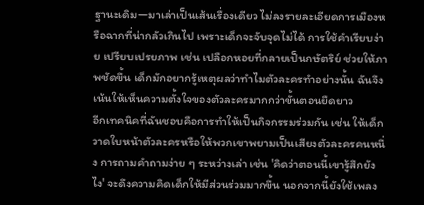ฐานะเดิม—มาเล่าเป็นเส้นเรื่องเดียว ไม่ลงรายละเอียดการเมืองหรือฉากที่น่ากลัวเกินไป เพราะเด็กจะจับจุดไม่ได้ การใช้คำเรียบง่าย เปรียบเปรยภาพ เช่น เปลือกหอยที่กลายเป็นกษัตริย์ ช่วยให้ภาพชัดขึ้น เด็กมักอยากรู้เหตุผลว่าทำไมตัวละครทำอย่างนั้น ฉันจึงเน้นให้เห็นความตั้งใจของตัวละครมากกว่าขั้นตอนยืดยาว
อีกเทคนิคที่ฉันชอบคือการทำให้เป็นกิจกรรมร่วมกัน เช่น ให้เด็กวาดใบหน้าตัวละครหรือให้พวกเขาพยามเป็นเสียงตัวละครคนหนึ่ง การถามคำถามง่าย ๆ ระหว่างเล่า เช่น 'คิดว่าตอนนี้เขารู้สึกยังไง' จะดึงความคิดเด็กให้มีส่วนร่วมมากขึ้น นอกจากนี้ยังใช้เพลง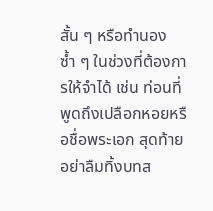สั้น ๆ หรือทำนองซ้ำ ๆ ในช่วงที่ต้องการให้จำได้ เช่น ท่อนที่พูดถึงเปลือกหอยหรือชื่อพระเอก สุดท้ายอย่าลืมทิ้งบทส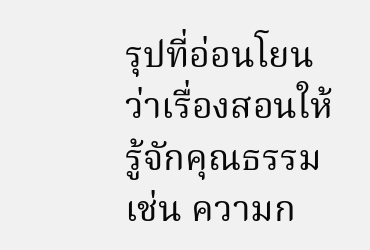รุปที่อ่อนโยนว่าเรื่องสอนให้รู้จักคุณธรรม เช่น ความก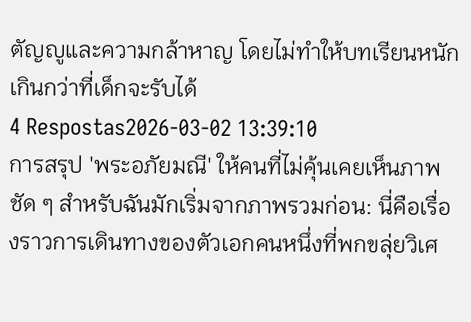ตัญญูและความกล้าหาญ โดยไม่ทำให้บทเรียนหนักเกินกว่าที่เด็กจะรับได้
4 Respostas2026-03-02 13:39:10
การสรุป 'พระอภัยมณี' ให้คนที่ไม่คุ้นเคยเห็นภาพชัด ๆ สำหรับฉันมักเริ่มจากภาพรวมก่อน: นี่คือเรื่องราวการเดินทางของตัวเอกคนหนึ่งที่พกขลุ่ยวิเศ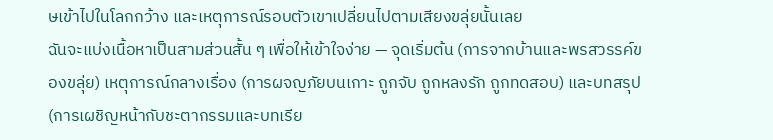ษเข้าไปในโลกกว้าง และเหตุการณ์รอบตัวเขาเปลี่ยนไปตามเสียงขลุ่ยนั้นเลย
ฉันจะแบ่งเนื้อหาเป็นสามส่วนสั้น ๆ เพื่อให้เข้าใจง่าย — จุดเริ่มต้น (การจากบ้านและพรสวรรค์ของขลุ่ย) เหตุการณ์กลางเรื่อง (การผจญภัยบนเกาะ ถูกจับ ถูกหลงรัก ถูกทดสอบ) และบทสรุป (การเผชิญหน้ากับชะตากรรมและบทเรีย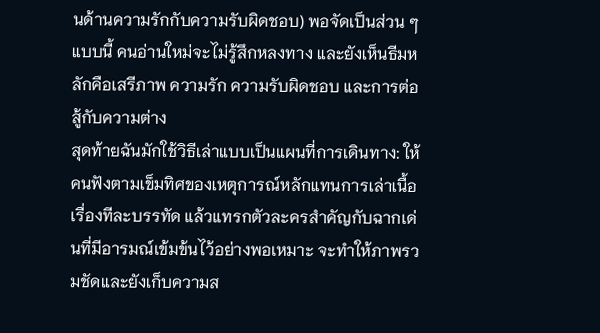นด้านความรักกับความรับผิดชอบ) พอจัดเป็นส่วน ๆ แบบนี้ คนอ่านใหม่จะไม่รู้สึกหลงทาง และยังเห็นธีมหลักคือเสรีภาพ ความรัก ความรับผิดชอบ และการต่อสู้กับความต่าง
สุดท้ายฉันมักใช้วิธีเล่าแบบเป็นแผนที่การเดินทาง: ให้คนฟังตามเข็มทิศของเหตุการณ์หลักแทนการเล่าเนื้อเรื่องทีละบรรทัด แล้วแทรกตัวละครสำคัญกับฉากเด่นที่มีอารมณ์เข้มข้นไว้อย่างพอเหมาะ จะทำให้ภาพรวมชัดและยังเก็บความส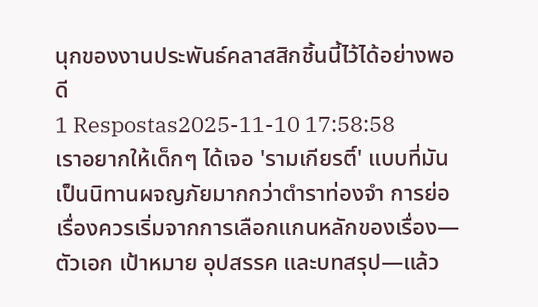นุกของงานประพันธ์คลาสสิกชิ้นนี้ไว้ได้อย่างพอดี
1 Respostas2025-11-10 17:58:58
เราอยากให้เด็กๆ ได้เจอ 'รามเกียรติ์' แบบที่มันเป็นนิทานผจญภัยมากกว่าตำราท่องจำ การย่อเรื่องควรเริ่มจากการเลือกแกนหลักของเรื่อง—ตัวเอก เป้าหมาย อุปสรรค และบทสรุป—แล้ว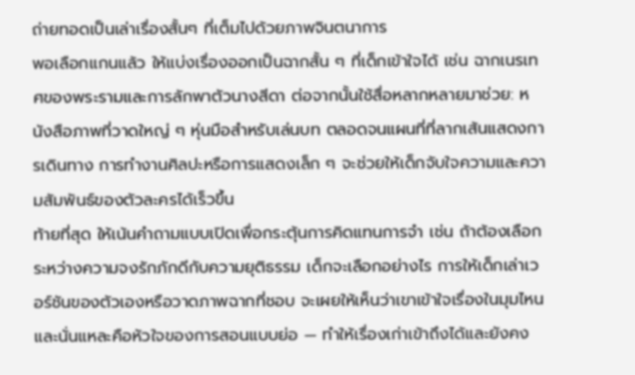ถ่ายทอดเป็นเล่าเรื่องสั้นๆ ที่เต็มไปด้วยภาพจินตนาการ
พอเลือกแกนแล้ว ให้แบ่งเรื่องออกเป็นฉากสั้น ๆ ที่เด็กเข้าใจได้ เช่น ฉากเนรเทศของพระรามและการลักพาตัวนางสีดา ต่อจากนั้นใช้สื่อหลากหลายมาช่วย: หนังสือภาพที่วาดใหญ่ ๆ หุ่นมือสำหรับเล่นบท ตลอดจนแผนที่ที่ลากเส้นแสดงการเดินทาง การทำงานศิลปะหรือการแสดงเล็ก ๆ จะช่วยให้เด็กจับใจความและความสัมพันธ์ของตัวละครได้เร็วขึ้น
ท้ายที่สุด ให้เน้นคำถามแบบเปิดเพื่อกระตุ้นการคิดแทนการจำ เช่น ถ้าต้องเลือกระหว่างความจงรักภักดีกับความยุติธรรม เด็กจะเลือกอย่างไร การให้เด็กเล่าเวอร์ชันของตัวเองหรือวาดภาพฉากที่ชอบ จะเผยให้เห็นว่าเขาเข้าใจเรื่องในมุมไหน และนั่นแหละคือหัวใจของการสอนแบบย่อ — ทำให้เรื่องเก่าเข้าถึงได้และยังคง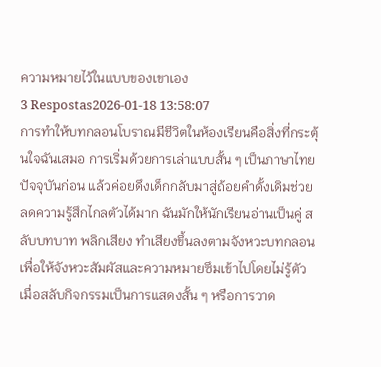ความหมายไว้ในแบบของเขาเอง
3 Respostas2026-01-18 13:58:07
การทำให้บทกลอนโบราณมีชีวิตในห้องเรียนคือสิ่งที่กระตุ้นใจฉันเสมอ การเริ่มด้วยการเล่าแบบสั้น ๆ เป็นภาษาไทยปัจจุบันก่อน แล้วค่อยดึงเด็กกลับมาสู่ถ้อยคำดั้งเดิมช่วยลดความรู้สึกไกลตัวได้มาก ฉันมักให้นักเรียนอ่านเป็นคู่ สลับบทบาท พลิกเสียง ทำเสียงขึ้นลงตามจังหวะบทกลอน เพื่อให้จังหวะสัมผัสและความหมายซึมเข้าไปโดยไม่รู้ตัว
เมื่อสลับกิจกรรมเป็นการแสดงสั้น ๆ หรือการวาด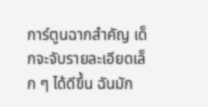การ์ตูนฉากสำคัญ เด็กจะจับรายละเอียดเล็ก ๆ ได้ดีขึ้น ฉันมัก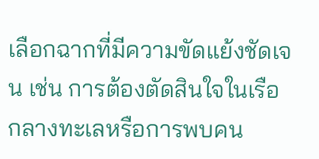เลือกฉากที่มีความขัดแย้งชัดเจน เช่น การต้องตัดสินใจในเรือกลางทะเลหรือการพบคน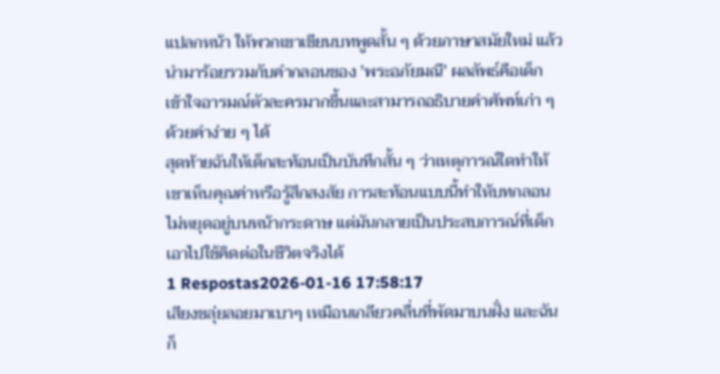แปลกหน้า ให้พวกเขาเขียนบทพูดสั้น ๆ ด้วยภาษาสมัยใหม่ แล้วนำมาร้อยรวมกับคำกลอนของ 'พระอภัยมณี' ผลลัพธ์คือเด็กเข้าใจอารมณ์ตัวละครมากขึ้นและสามารถอธิบายคำศัพท์เก่า ๆ ด้วยคำง่าย ๆ ได้
สุดท้ายฉันให้เด็กสะท้อนเป็นบันทึกสั้น ๆ ว่าเหตุการณ์ใดทำให้เขาเห็นคุณค่าหรือรู้สึกสงสัย การสะท้อนแบบนี้ทำให้บทกลอนไม่หยุดอยู่บนหน้ากระดาษ แต่มันกลายเป็นประสบการณ์ที่เด็กเอาไปใช้คิดต่อในชีวิตจริงได้
1 Respostas2026-01-16 17:58:17
เสียงขลุ่ยลอยมาเบาๆ เหมือนเกลียวคลื่นที่พัดมาบนฝั่ง และฉันก็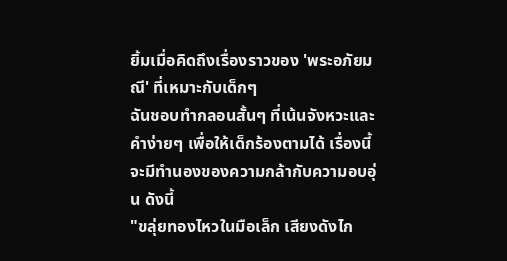ยิ้มเมื่อคิดถึงเรื่องราวของ 'พระอภัยมณี' ที่เหมาะกับเด็กๆ
ฉันชอบทำกลอนสั้นๆ ที่เน้นจังหวะและคำง่ายๆ เพื่อให้เด็กร้องตามได้ เรื่องนี้จะมีทำนองของความกล้ากับความอบอุ่น ดังนี้
"ขลุ่ยทองไหวในมือเล็ก เสียงดังไก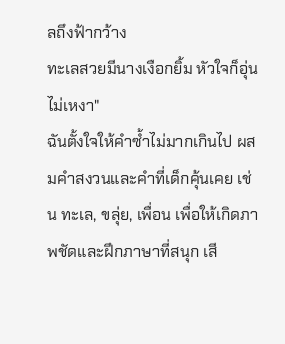ลถึงฟ้ากว้าง
ทะเลสวยมีนางเงือกยิ้ม หัวใจก็อุ่นไม่เหงา"
ฉันตั้งใจให้คำซ้ำไม่มากเกินไป ผสมคำสงวนและคำที่เด็กคุ้นเคย เช่น ทะเล, ขลุ่ย, เพื่อน เพื่อให้เกิดภาพชัดและฝึกภาษาที่สนุก เสี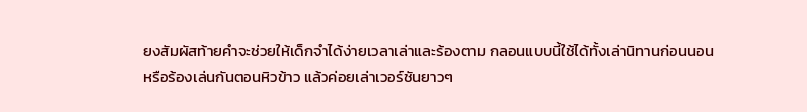ยงสัมผัสท้ายคำจะช่วยให้เด็กจำได้ง่ายเวลาเล่าและร้องตาม กลอนแบบนี้ใช้ได้ทั้งเล่านิทานก่อนนอนหรือร้องเล่นกันตอนหิวข้าว แล้วค่อยเล่าเวอร์ชันยาวๆ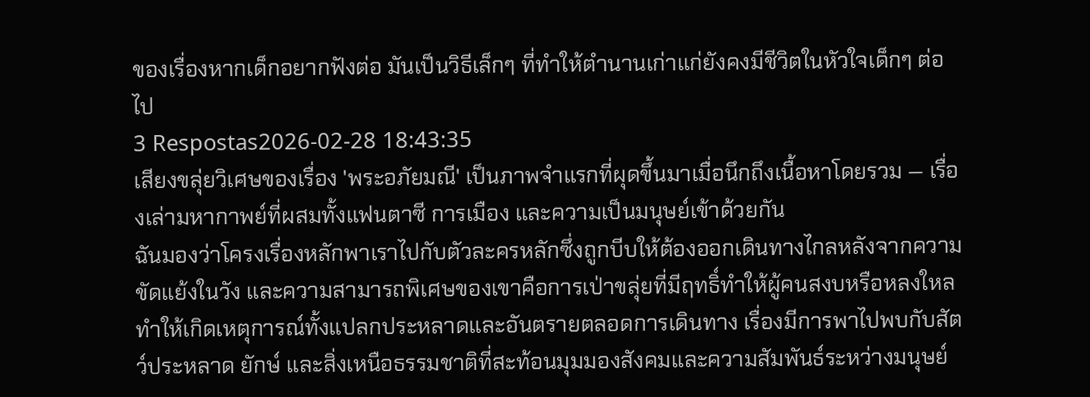ของเรื่องหากเด็กอยากฟังต่อ มันเป็นวิธีเล็กๆ ที่ทำให้ตำนานเก่าแก่ยังคงมีชีวิตในหัวใจเด็กๆ ต่อไป
3 Respostas2026-02-28 18:43:35
เสียงขลุ่ยวิเศษของเรื่อง 'พระอภัยมณี' เป็นภาพจำแรกที่ผุดขึ้นมาเมื่อนึกถึงเนื้อหาโดยรวม — เรื่องเล่ามหากาพย์ที่ผสมทั้งแฟนตาซี การเมือง และความเป็นมนุษย์เข้าด้วยกัน
ฉันมองว่าโครงเรื่องหลักพาเราไปกับตัวละครหลักซึ่งถูกบีบให้ต้องออกเดินทางไกลหลังจากความขัดแย้งในวัง และความสามารถพิเศษของเขาคือการเป่าขลุ่ยที่มีฤทธิ์ทำให้ผู้คนสงบหรือหลงใหล ทำให้เกิดเหตุการณ์ทั้งแปลกประหลาดและอันตรายตลอดการเดินทาง เรื่องมีการพาไปพบกับสัตว์ประหลาด ยักษ์ และสิ่งเหนือธรรมชาติที่สะท้อนมุมมองสังคมและความสัมพันธ์ระหว่างมนุษย์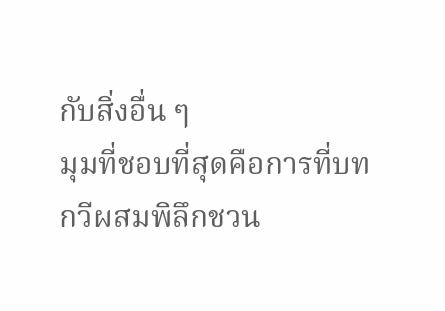กับสิ่งอื่น ๆ
มุมที่ชอบที่สุดคือการที่บทกวีผสมพิลึกชวน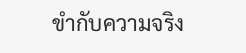ขำกับความจริง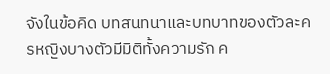จังในข้อคิด บทสนทนาและบทบาทของตัวละครหญิงบางตัวมีมิติทั้งความรัก ค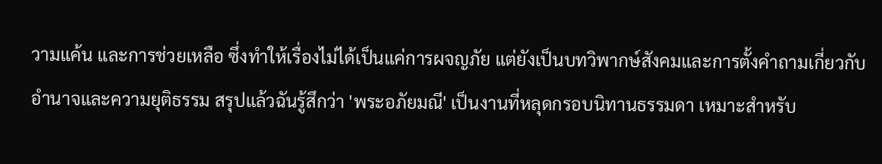วามแค้น และการช่วยเหลือ ซึ่งทำให้เรื่องไม่ได้เป็นแค่การผจญภัย แต่ยังเป็นบทวิพากษ์สังคมและการตั้งคำถามเกี่ยวกับอำนาจและความยุติธรรม สรุปแล้วฉันรู้สึกว่า 'พระอภัยมณี' เป็นงานที่หลุดกรอบนิทานธรรมดา เหมาะสำหรับ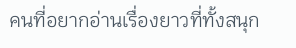คนที่อยากอ่านเรื่องยาวที่ทั้งสนุก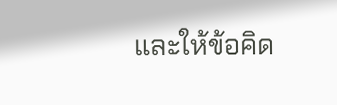และให้ข้อคิด